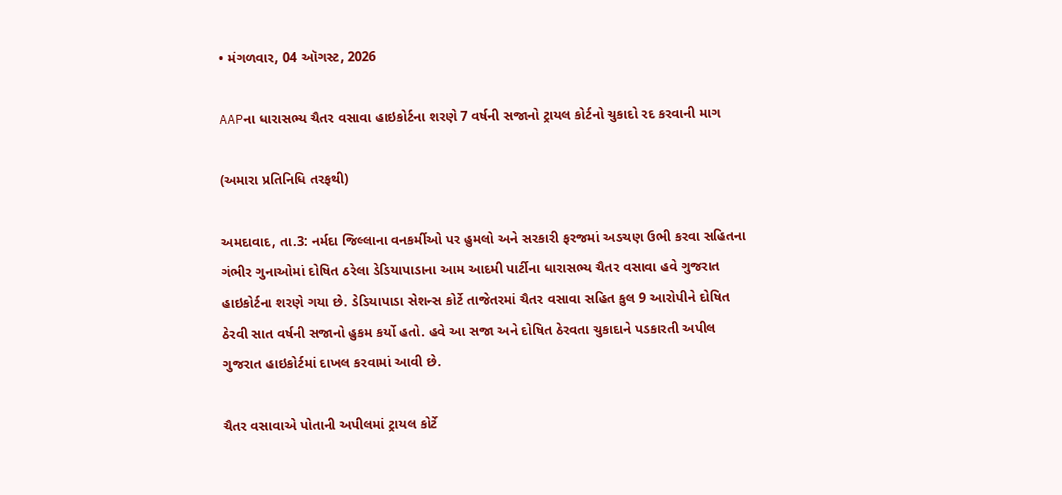• મંગળવાર, 04 ઑગસ્ટ, 2026

AAPના ધારાસભ્ય ચૈતર વસાવા હાઇકોર્ટના શરણે 7 વર્ષની સજાનો ટ્રાયલ કોર્ટનો ચુકાદો રદ કરવાની માગ

(અમારા પ્રતિનિધિ તરફથી)

અમદાવાદ, તા.3: નર્મદા જિલ્લાના વનકર્મીઓ પર હુમલો અને સરકારી ફરજમાં અડચણ ઉભી કરવા સહિતના ગંભીર ગુનાઓમાં દોષિત ઠરેલા ડેડિયાપાડાના આમ આદમી પાર્ટીના ધારાસભ્ય ચૈતર વસાવા હવે ગુજરાત હાઇકોર્ટના શરણે ગયા છે. ડેડિયાપાડા સેશન્સ કોર્ટે તાજેતરમાં ચૈતર વસાવા સહિત કુલ 9 આરોપીને દોષિત ઠેરવી સાત વર્ષની સજાનો હુકમ કર્યો હતો. હવે આ સજા અને દોષિત ઠેરવતા ચુકાદાને પડકારતી અપીલ ગુજરાત હાઇકોર્ટમાં દાખલ કરવામાં આવી છે.

ચૈતર વસાવાએ પોતાની અપીલમાં ટ્રાયલ કોર્ટે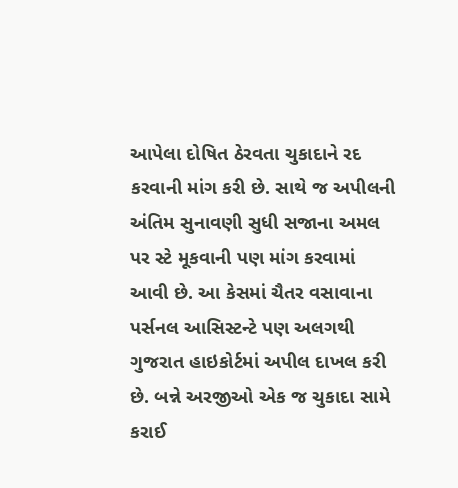આપેલા દોષિત ઠેરવતા ચુકાદાને રદ કરવાની માંગ કરી છે. સાથે જ અપીલની અંતિમ સુનાવણી સુધી સજાના અમલ પર સ્ટે મૂકવાની પણ માંગ કરવામાં આવી છે. આ કેસમાં ચૈતર વસાવાના પર્સનલ આસિસ્ટન્ટે પણ અલગથી ગુજરાત હાઇકોર્ટમાં અપીલ દાખલ કરી છે. બન્ને અરજીઓ એક જ ચુકાદા સામે કરાઈ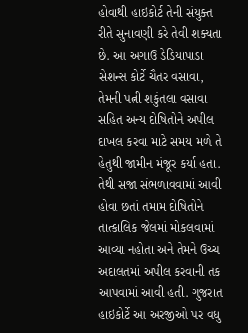હોવાથી હાઇકોર્ટ તેની સંયુક્ત રીતે સુનાવણી કરે તેવી શક્યતા છે. આ અગાઉ ડેડિયાપાડા સેશન્સ કોર્ટે ચૈતર વસાવા, તેમની પત્ની શકુંતલા વસાવા સહિત અન્ય દોષિતોને અપીલ દાખલ કરવા માટે સમય મળે તે હેતુથી જામીન મંજૂર કર્યા હતા. તેથી સજા સંભળાવવામાં આવી હોવા છતાં તમામ દોષિતોને તાત્કાલિક જેલમાં મોકલવામાં આવ્યા નહોતા અને તેમને ઉચ્ચ અદાલતમાં અપીલ કરવાની તક આપવામાં આવી હતી. ગુજરાત હાઇકોર્ટે આ અરજીઓ પર વધુ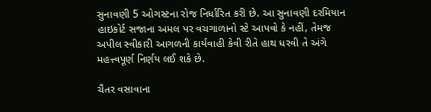સુનાવણી 5 ઓગસ્ટના રોજ નિર્ધારિત કરી છે. આ સુનાવણી દરમિયાન હાઇકોર્ટ સજાના અમલ પર વચગાળાનો સ્ટે આપવો કે નહીં, તેમજ અપીલ સ્વીકારી આગળની કાર્યવાહી કેવી રીતે હાથ ધરવી તે અંગે મહત્ત્વપૂર્ણ નિર્ણય લઈ શકે છે.

ચૈતર વસાવાના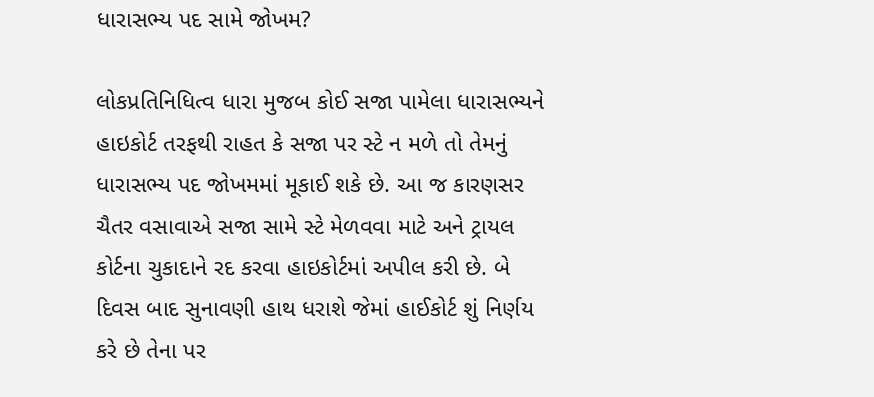ધારાસભ્ય પદ સામે જોખમ?

લોકપ્રતિનિધિત્વ ધારા મુજબ કોઈ સજા પામેલા ધારાસભ્યને હાઇકોર્ટ તરફથી રાહત કે સજા પર સ્ટે ન મળે તો તેમનું ધારાસભ્ય પદ જોખમમાં મૂકાઈ શકે છે. આ જ કારણસર ચૈતર વસાવાએ સજા સામે સ્ટે મેળવવા માટે અને ટ્રાયલ કોર્ટના ચુકાદાને રદ કરવા હાઇકોર્ટમાં અપીલ કરી છે. બે દિવસ બાદ સુનાવણી હાથ ધરાશે જેમાં હાઈકોર્ટ શું નિર્ણય કરે છે તેના પર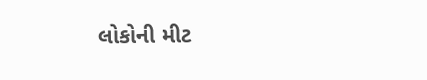લોકોની મીટ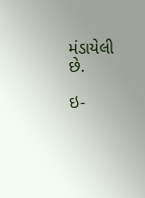મંડાયેલી છે.

ઇ-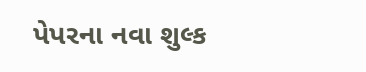પેપરના નવા શુલ્ક